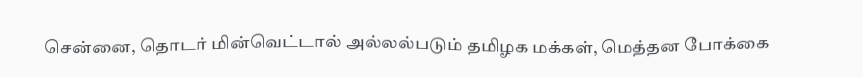சென்னை, தொடர் மின்வெட்டால் அல்லல்படும் தமிழக மக்கள், மெத்தன போக்கை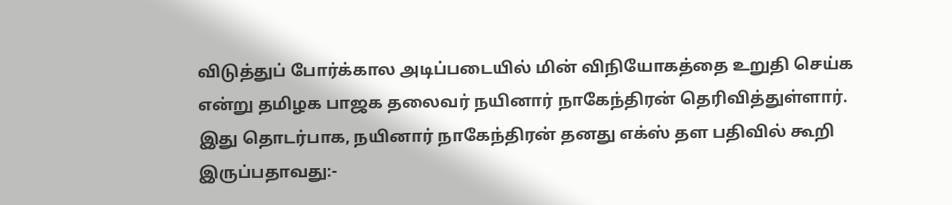விடுத்துப் போர்க்கால அடிப்படையில் மின் விநியோகத்தை உறுதி செய்க என்று தமிழக பாஜக தலைவர் நயினார் நாகேந்திரன் தெரிவித்துள்ளார். இது தொடர்பாக, நயினார் நாகேந்திரன் தனது எக்ஸ் தள பதிவில் கூறி இருப்பதாவது:-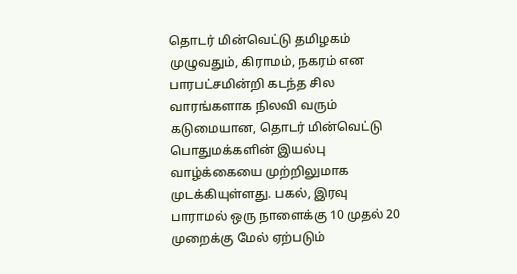தொடர் மின்வெட்டு தமிழகம் முழுவதும், கிராமம், நகரம் என பாரபட்சமின்றி கடந்த சில வாரங்களாக நிலவி வரும் கடுமையான, தொடர் மின்வெட்டு பொதுமக்களின் இயல்பு வாழ்க்கையை முற்றிலுமாக முடக்கியுள்ளது. பகல், இரவு பாராமல் ஒரு நாளைக்கு 10 முதல் 20 முறைக்கு மேல் ஏற்படும்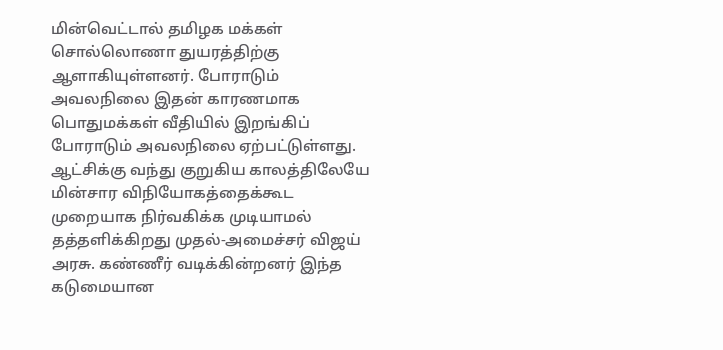மின்வெட்டால் தமிழக மக்கள் சொல்லொணா துயரத்திற்கு ஆளாகியுள்ளனர். போராடும் அவலநிலை இதன் காரணமாக பொதுமக்கள் வீதியில் இறங்கிப் போராடும் அவலநிலை ஏற்பட்டுள்ளது. ஆட்சிக்கு வந்து குறுகிய காலத்திலேயே மின்சார விநியோகத்தைக்கூட முறையாக நிர்வகிக்க முடியாமல் தத்தளிக்கிறது முதல்-அமைச்சர் விஜய் அரசு. கண்ணீர் வடிக்கின்றனர் இந்த கடுமையான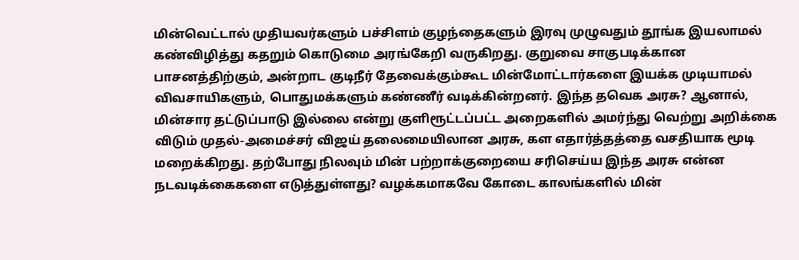மின்வெட்டால் முதியவர்களும் பச்சிளம் குழந்தைகளும் இரவு முழுவதும் தூங்க இயலாமல் கண்விழித்து கதறும் கொடுமை அரங்கேறி வருகிறது. குறுவை சாகுபடிக்கான பாசனத்திற்கும், அன்றாட குடிநீர் தேவைக்கும்கூட மின்மோட்டார்களை இயக்க முடியாமல் விவசாயிகளும், பொதுமக்களும் கண்ணீர் வடிக்கின்றனர். இந்த தவெக அரசு? ஆனால், மின்சார தட்டுப்பாடு இல்லை என்று குளிரூட்டப்பட்ட அறைகளில் அமர்ந்து வெற்று அறிக்கை விடும் முதல்-அமைச்சர் விஜய் தலைமையிலான அரசு, கள எதார்த்தத்தை வசதியாக மூடி மறைக்கிறது. தற்போது நிலவும் மின் பற்றாக்குறையை சரிசெய்ய இந்த அரசு என்ன நடவடிக்கைகளை எடுத்துள்ளது? வழக்கமாகவே கோடை காலங்களில் மின்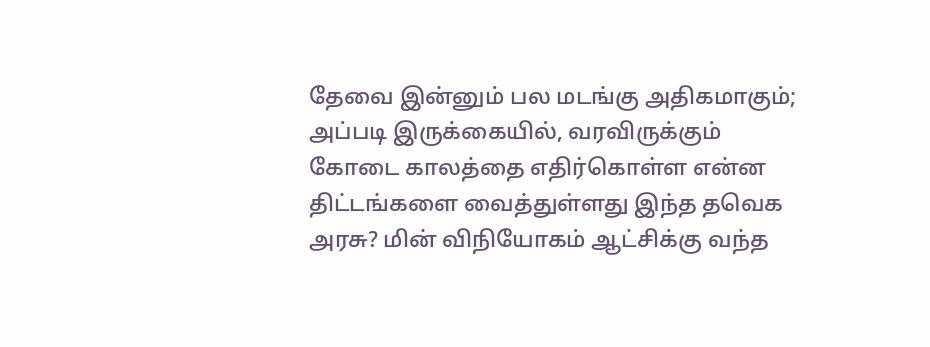தேவை இன்னும் பல மடங்கு அதிகமாகும்; அப்படி இருக்கையில், வரவிருக்கும் கோடை காலத்தை எதிர்கொள்ள என்ன திட்டங்களை வைத்துள்ளது இந்த தவெக அரசு? மின் விநியோகம் ஆட்சிக்கு வந்த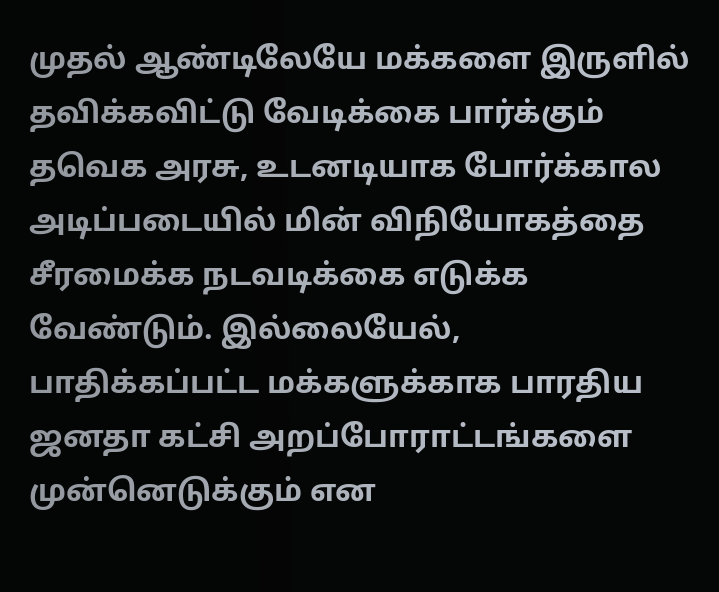முதல் ஆண்டிலேயே மக்களை இருளில் தவிக்கவிட்டு வேடிக்கை பார்க்கும் தவெக அரசு, உடனடியாக போர்க்கால அடிப்படையில் மின் விநியோகத்தை சீரமைக்க நடவடிக்கை எடுக்க வேண்டும். இல்லையேல், பாதிக்கப்பட்ட மக்களுக்காக பாரதிய ஜனதா கட்சி அறப்போராட்டங்களை முன்னெடுக்கும் என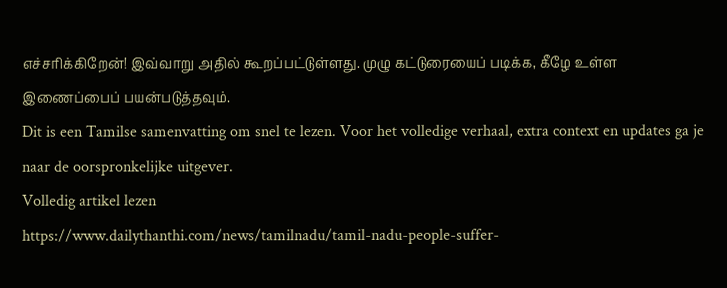எச்சரிக்கிறேன்! இவ்வாறு அதில் கூறப்பட்டுள்ளது. முழு கட்டுரையைப் படிக்க, கீழே உள்ள இணைப்பைப் பயன்படுத்தவும்.
Dit is een Tamilse samenvatting om snel te lezen. Voor het volledige verhaal, extra context en updates ga je naar de oorspronkelijke uitgever.
Volledig artikel lezen
https://www.dailythanthi.com/news/tamilnadu/tamil-nadu-people-suffer-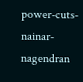power-cuts-nainar-nagendran